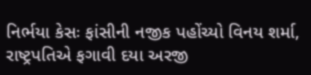નિર્ભયા કેસઃ ફાંસીની નજીક પહોંચ્યો વિનય શર્મા, રાષ્ટ્રપતિએ ફગાવી દયા અરજી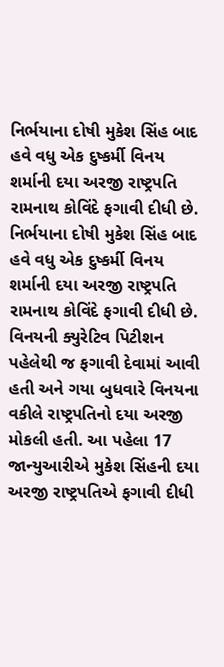નિર્ભયાના દોષી મુકેશ સિંહ બાદ હવે વધુ એક દુષ્કર્મી વિનય શર્માની દયા અરજી રાષ્ટ્રપતિ રામનાથ કોવિંદે ફગાવી દીધી છે.
નિર્ભયાના દોષી મુકેશ સિંહ બાદ હવે વધુ એક દુષ્કર્મી વિનય શર્માની દયા અરજી રાષ્ટ્રપતિ રામનાથ કોવિંદે ફગાવી દીધી છે. વિનયની ક્યુરેટિવ પિટીશન પહેલેથી જ ફગાવી દેવામાં આવી હતી અને ગયા બુધવારે વિનયના વકીલે રાષ્ટ્રપતિનો દયા અરજી મોકલી હતી. આ પહેલા 17 જાન્યુઆરીએ મુકેશ સિંહની દયા અરજી રાષ્ટ્રપતિએ ફગાવી દીધી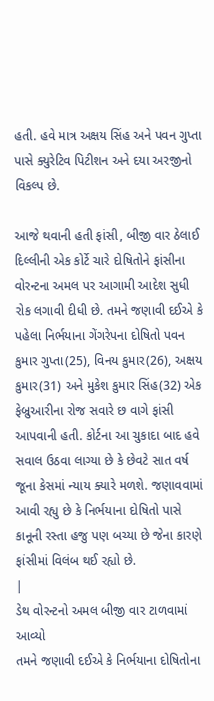હતી. હવે માત્ર અક્ષય સિંહ અને પવન ગુપ્તા પાસે ક્યુરેટિવ પિટીશન અને દયા અરજીનો વિકલ્પ છે.

આજે થવાની હતી ફાંસી, બીજી વાર ઠેલાઈ
દિલ્લીની એક કોર્ટે ચારે દોષિતોને ફાંસીના વોરન્ટના અમલ પર આગામી આદેશ સુધી રોક લગાવી દીધી છે. તમને જણાવી દઈએ કે પહેલા નિર્ભયાના ગેંગરેપના દોષિતો પવન કુમાર ગુપ્તા(25), વિનય કુમાર(26), અક્ષય કુમાર(31) અને મુકેશ કુમાર સિંહ(32) એક ફેબ્રુઆરીના રોજ સવારે છ વાગે ફાંસી આપવાની હતી. કોર્ટના આ ચુકાદા બાદ હવે સવાલ ઉઠવા લાગ્યા છે કે છેવટે સાત વર્ષ જૂના કેસમાં ન્યાય ક્યારે મળશે. જણાવવામાં આવી રહ્યુ છે કે નિર્ભયાના દોષિતો પાસે કાનૂની રસ્તા હજુ પણ બચ્યા છે જેના કારણે ફાંસીમાં વિલંબ થઈ રહ્યો છે.
|
ડેથ વોરન્ટનો અમલ બીજી વાર ટાળવામાં આવ્યો
તમને જણાવી દઈએ કે નિર્ભયાના દોષિતોના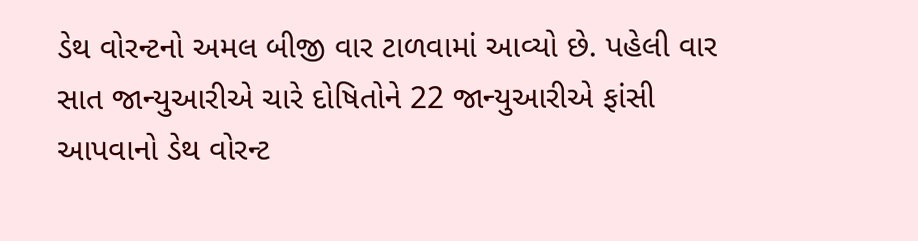ડેથ વોરન્ટનો અમલ બીજી વાર ટાળવામાં આવ્યો છે. પહેલી વાર સાત જાન્યુઆરીએ ચારે દોષિતોને 22 જાન્યુઆરીએ ફાંસી આપવાનો ડેથ વોરન્ટ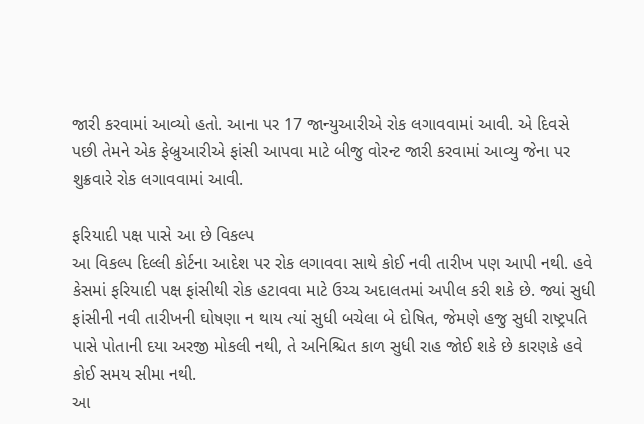જારી કરવામાં આવ્યો હતો. આના પર 17 જાન્યુઆરીએ રોક લગાવવામાં આવી. એ દિવસે પછી તેમને એક ફેબ્રુઆરીએ ફાંસી આપવા માટે બીજુ વોરન્ટ જારી કરવામાં આવ્યુ જેના પર શુક્રવારે રોક લગાવવામાં આવી.

ફરિયાદી પક્ષ પાસે આ છે વિકલ્પ
આ વિકલ્પ દિલ્લી કોર્ટના આદેશ પર રોક લગાવવા સાથે કોઈ નવી તારીખ પણ આપી નથી. હવે કેસમાં ફરિયાદી પક્ષ ફાંસીથી રોક હટાવવા માટે ઉચ્ચ અદાલતમાં અપીલ કરી શકે છે. જ્યાં સુધી ફાંસીની નવી તારીખની ઘોષણા ન થાય ત્યાં સુધી બચેલા બે દોષિત, જેમણે હજુ સુધી રાષ્ટ્રપતિ પાસે પોતાની દયા અરજી મોકલી નથી, તે અનિશ્ચિત કાળ સુધી રાહ જોઈ શકે છે કારણકે હવે કોઈ સમય સીમા નથી.
આ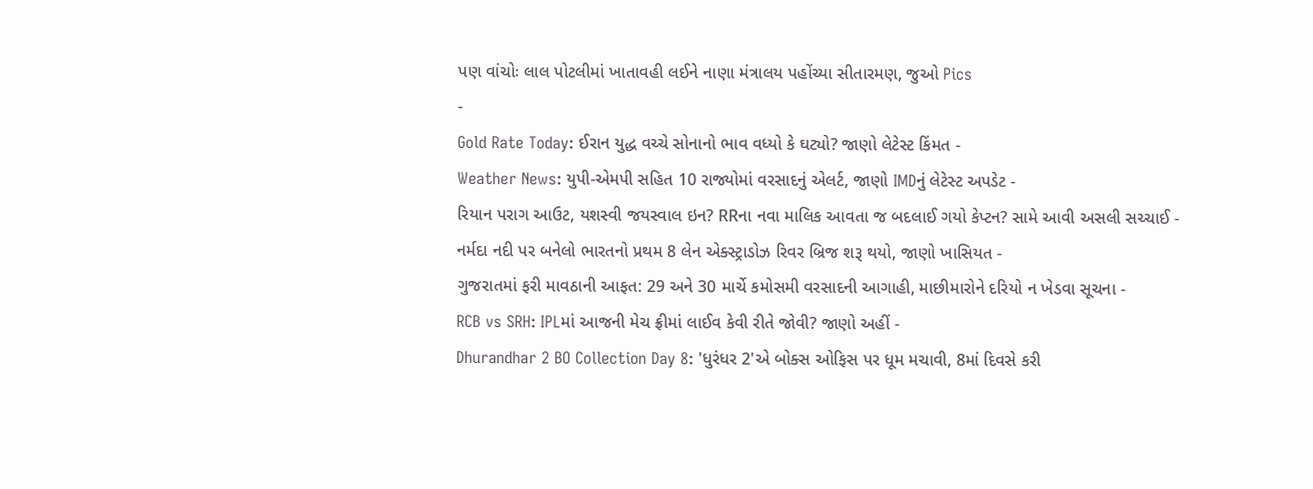પણ વાંચોઃ લાલ પોટલીમાં ખાતાવહી લઈને નાણા મંત્રાલય પહોંચ્યા સીતારમણ, જુઓ Pics
-
Gold Rate Today: ઈરાન યુદ્ધ વચ્ચે સોનાનો ભાવ વધ્યો કે ઘટ્યો? જાણો લેટેસ્ટ કિંમત -
Weather News: યુપી-એમપી સહિત 10 રાજ્યોમાં વરસાદનું એલર્ટ, જાણો IMDનું લેટેસ્ટ અપડેટ -
રિયાન પરાગ આઉટ, યશસ્વી જયસ્વાલ ઇન? RRના નવા માલિક આવતા જ બદલાઈ ગયો કેપ્ટન? સામે આવી અસલી સચ્ચાઈ -
નર્મદા નદી પર બનેલો ભારતનો પ્રથમ 8 લેન એક્સ્ટ્રાડોઝ રિવર બ્રિજ શરૂ થયો, જાણો ખાસિયત -
ગુજરાતમાં ફરી માવઠાની આફત: 29 અને 30 માર્ચે કમોસમી વરસાદની આગાહી, માછીમારોને દરિયો ન ખેડવા સૂચના -
RCB vs SRH: IPLમાં આજની મેચ ફ્રીમાં લાઈવ કેવી રીતે જોવી? જાણો અહીં -
Dhurandhar 2 BO Collection Day 8: 'ધુરંધર 2'એ બોક્સ ઓફિસ પર ધૂમ મચાવી, 8માં દિવસે કરી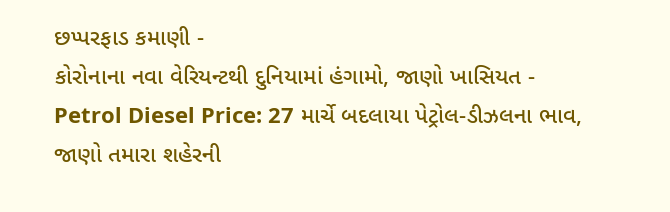છપ્પરફાડ કમાણી -
કોરોનાના નવા વેરિયન્ટથી દુનિયામાં હંગામો, જાણો ખાસિયત -
Petrol Diesel Price: 27 માર્ચે બદલાયા પેટ્રોલ-ડીઝલના ભાવ, જાણો તમારા શહેરની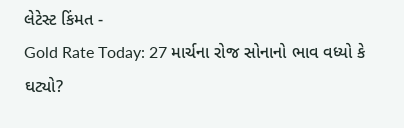લેટેસ્ટ કિંમત -
Gold Rate Today: 27 માર્ચના રોજ સોનાનો ભાવ વધ્યો કે ઘટ્યો?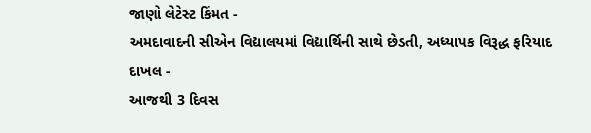જાણો લેટેસ્ટ કિંમત -
અમદાવાદની સીએન વિદ્યાલયમાં વિદ્યાર્થિની સાથે છેડતી, અધ્યાપક વિરૂદ્ધ ફરિયાદ દાખલ -
આજથી 3 દિવસ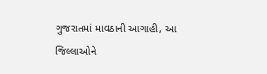ગુજરાતમાં માવઠાની આગાહી, આ જિલ્લાઓને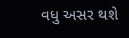વધુ અસર થશે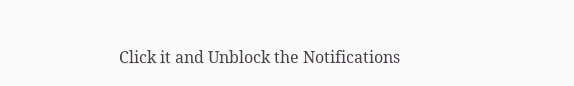Click it and Unblock the Notifications